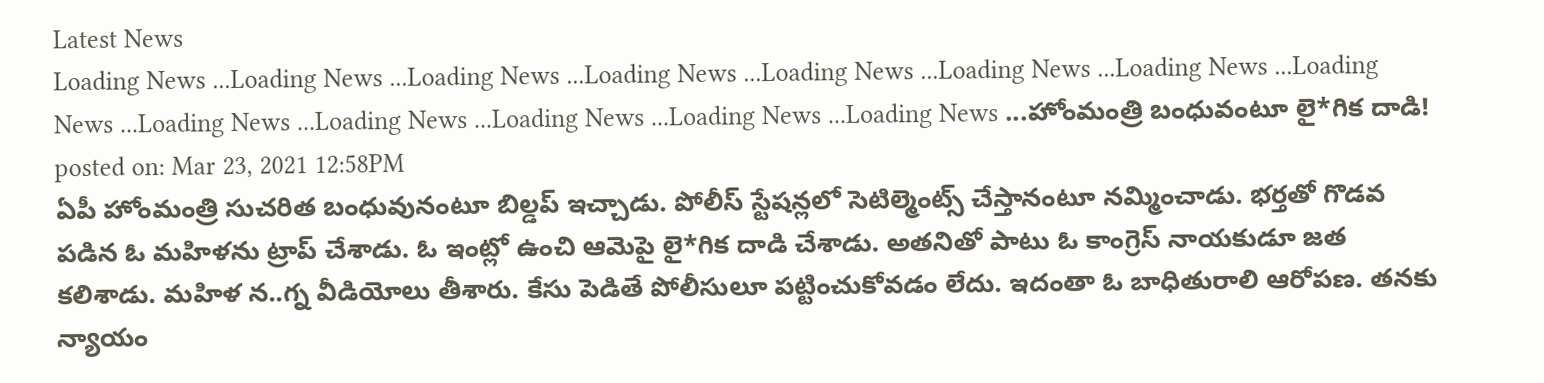Latest News
Loading News ...Loading News ...Loading News ...Loading News ...Loading News ...Loading News ...Loading News ...Loading News ...Loading News ...Loading News ...Loading News ...Loading News ...Loading News ...హోంమంత్రి బంధువంటూ లై*గిక దాడి!
posted on: Mar 23, 2021 12:58PM
ఏపీ హోంమంత్రి సుచరిత బంధువునంటూ బిల్డప్ ఇచ్చాడు. పోలీస్ స్టేషన్లలో సెటిల్మెంట్స్ చేస్తానంటూ నమ్మించాడు. భర్తతో గొడవ పడిన ఓ మహిళను ట్రాప్ చేశాడు. ఓ ఇంట్లో ఉంచి ఆమెపై లై*గిక దాడి చేశాడు. అతనితో పాటు ఓ కాంగ్రెస్ నాయకుడూ జత కలిశాడు. మహిళ న..గ్న వీడియోలు తీశారు. కేసు పెడితే పోలీసులూ పట్టించుకోవడం లేదు. ఇదంతా ఓ బాధితురాలి ఆరోపణ. తనకు న్యాయం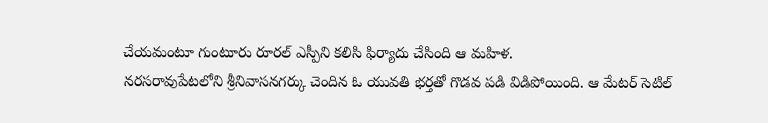చేయమంటూ గుంటూరు రూరల్ ఎస్పీని కలిసి ఫిర్యాదు చేసింది ఆ మహిళ.
నరసరావుపేటలోని శ్రీనివాసనగర్కు చెందిన ఓ యువతి భర్తతో గొడవ పడి విడిపోయింది. ఆ మేటర్ సెటిల్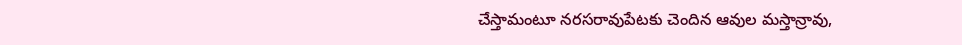చేస్తామంటూ నరసరావుపేటకు చెందిన ఆవుల మస్తాన్రావు,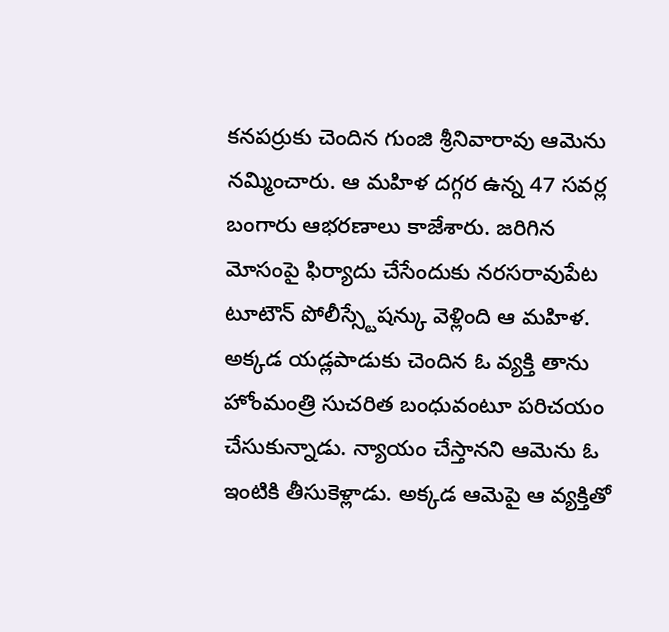కనపర్రుకు చెందిన గుంజి శ్రీనివారావు ఆమెను నమ్మించారు. ఆ మహిళ దగ్గర ఉన్న 47 సవర్ల బంగారు ఆభరణాలు కాజేశారు. జరిగిన మోసంపై ఫిర్యాదు చేసేందుకు నరసరావుపేట టూటౌన్ పోలీస్స్టేషన్కు వెళ్లింది ఆ మహిళ. అక్కడ యడ్లపాడుకు చెందిన ఓ వ్యక్తి తాను హోంమంత్రి సుచరిత బంధువంటూ పరిచయం చేసుకున్నాడు. న్యాయం చేస్తానని ఆమెను ఓ ఇంటికి తీసుకెళ్లాడు. అక్కడ ఆమెపై ఆ వ్యక్తితో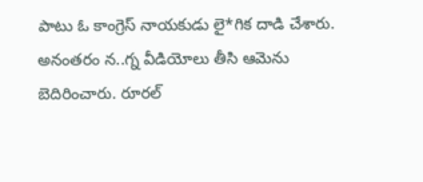పాటు ఓ కాంగ్రెస్ నాయకుడు లై*గిక దాడి చేశారు. అనంతరం న..గ్న వీడియోలు తీసి ఆమెను బెదిరించారు. రూరల్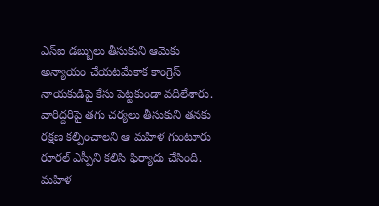ఎస్ఐ డబ్బులు తీసుకుని ఆమెకు అన్యాయం చేయటమేకాక కాంగ్రెస్ నాయకుడిపై కేసు పెట్టకుండా వదిలేశారు. వారిద్దరిపై తగు చర్యలు తీసుకుని తనకు రక్షణ కల్పించాలని ఆ మహిళ గుంటూరు రూరల్ ఎస్పీని కలిసి ఫిర్యాదు చేసింది. మహిళ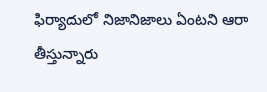ఫిర్యాదులో నిజానిజాలు ఏంటని ఆరా తీస్తున్నారు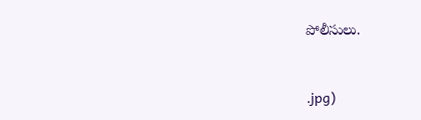పోలీసులు.



.jpg)